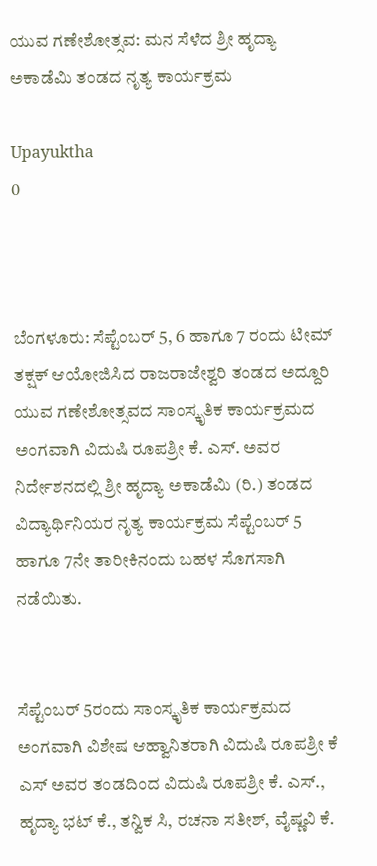ಯುವ ಗಣೇಶೋತ್ಸವ: ಮನ ಸೆಳೆದ ಶ್ರೀ ಹೃದ್ಯಾ ಅಕಾಡೆಮಿ ತಂಡದ ನೃತ್ಯ ಕಾರ್ಯಕ್ರಮ

Upayuktha
0



ಬೆಂಗಳೂರು: ಸೆಪ್ಟೆಂಬರ್ 5, 6 ಹಾಗೂ 7 ರಂದು ಟೀಮ್ ತಕ್ಷಕ್ ಆಯೋಜಿಸಿದ ರಾಜರಾಜೇಶ್ವರಿ ತಂಡದ ಅದ್ದೂರಿ ಯುವ ಗಣೇಶೋತ್ಸವದ ಸಾಂಸ್ಕೃತಿಕ ಕಾರ್ಯಕ್ರಮದ ಅಂಗವಾಗಿ ವಿದುಷಿ ರೂಪಶ್ರೀ ಕೆ. ಎಸ್. ಅವರ ನಿರ್ದೇಶನದಲ್ಲಿ ಶ್ರೀ ಹೃದ್ಯಾ ಅಕಾಡೆಮಿ (ರಿ.) ತಂಡದ ವಿದ್ಯಾರ್ಥಿನಿಯರ ನೃತ್ಯ ಕಾರ್ಯಕ್ರಮ ಸೆಪ್ಟೆಂಬರ್ 5 ಹಾಗೂ 7ನೇ ತಾರೀಕಿನಂದು ಬಹಳ ಸೊಗಸಾಗಿ ನಡೆಯಿತು.


ಸೆಪ್ಟೆಂಬರ್ 5ರಂದು ಸಾಂಸ್ಕೃತಿಕ ಕಾರ್ಯಕ್ರಮದ ಅಂಗವಾಗಿ ವಿಶೇಷ ಆಹ್ವಾನಿತರಾಗಿ ವಿದುಷಿ ರೂಪಶ್ರೀ ಕೆ ಎಸ್ ಅವರ ತಂಡದಿಂದ ವಿದುಷಿ ರೂಪಶ್ರೀ ಕೆ. ಎಸ್., ಹೃದ್ಯಾ ಭಟ್ ಕೆ., ತನ್ವಿಕ ಸಿ, ರಚನಾ ಸತೀಶ್, ವೈಷ್ಣವಿ ಕೆ.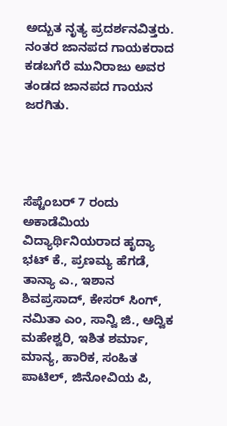ಅದ್ಬುತ ನೃತ್ಯ ಪ್ರದರ್ಶನವಿತ್ತರು. ನಂತರ ಜಾನಪದ ಗಾಯಕರಾದ ಕಡಬಗೆರೆ ಮುನಿರಾಜು ಅವರ ತಂಡದ ಜಾನಪದ ಗಾಯನ ಜರಗಿತು.




ಸೆಪ್ಟೆಂಬರ್ 7 ರಂದು ಅಕಾಡೆಮಿಯ ವಿದ್ಯಾರ್ಥಿನಿಯರಾದ ಹೃದ್ಯಾ ಭಟ್ ಕೆ., ಪ್ರಣಮ್ಯ ಹೆಗಡೆ, ತಾನ್ಯಾ ಎ., ಇಶಾನ ಶಿವಪ್ರಸಾದ್, ಕೇಸರ್ ಸಿಂಗ್, ನಮಿತಾ ಎಂ, ಸಾನ್ವಿ ಜಿ., ಆದ್ವಿಕ ಮಹೇಶ್ವರಿ, ಇಶಿತ ಶರ್ಮಾ, ಮಾನ್ಯ, ಹಾರಿಕ, ಸಂಹಿತ ಪಾಟಿಲ್, ಜಿನೋವಿಯ ಪಿ,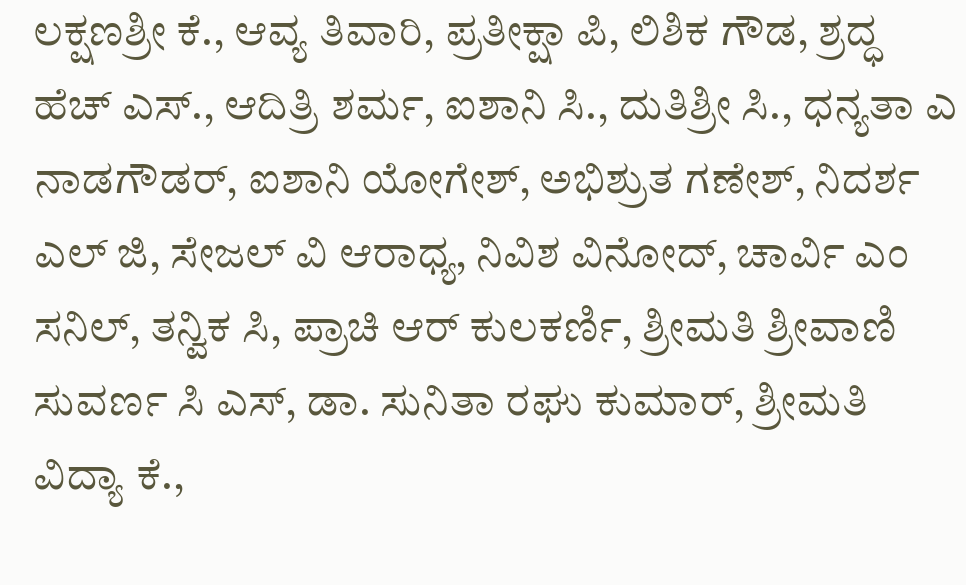ಲಕ್ಷಣಶ್ರೀ ಕೆ., ಆವ್ಯ ತಿವಾರಿ, ಪ್ರತೀಕ್ಷಾ ಪಿ, ಲಿಶಿಕ ಗೌಡ, ಶ್ರದ್ಧ ಹೆಚ್ ಎಸ್., ಆದಿತ್ರಿ ಶರ್ಮ, ಐಶಾನಿ ಸಿ., ದುತಿಶ್ರೀ ಸಿ., ಧನ್ಯತಾ ಎ ನಾಡಗೌಡರ್, ಐಶಾನಿ ಯೋಗೇಶ್, ಅಭಿಶ್ರುತ ಗಣೇಶ್, ನಿದರ್ಶ ಎಲ್ ಜಿ, ಸೇಜಲ್ ವಿ ಆರಾಧ್ಯ, ನಿವಿಶ ವಿನೋದ್, ಚಾರ್ವಿ ಎಂ ಸನಿಲ್, ತನ್ವಿಕ ಸಿ, ಪ್ರಾಚಿ ಆರ್ ಕುಲಕರ್ಣಿ, ಶ್ರೀಮತಿ ಶ್ರೀವಾಣಿ ಸುವರ್ಣ ಸಿ ಎಸ್, ಡಾ. ಸುನಿತಾ ರಘು ಕುಮಾರ್, ಶ್ರೀಮತಿ ವಿದ್ಯಾ ಕೆ.,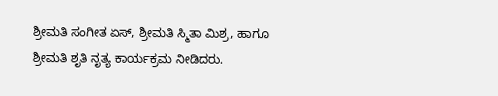ಶ್ರೀಮತಿ ಸಂಗೀತ ಏಸ್, ಶ್ರೀಮತಿ ಸ್ಮಿತಾ ಮಿಶ್ರ, ಹಾಗೂ ಶ್ರೀಮತಿ ಶೃತಿ ನೃತ್ಯ ಕಾರ್ಯಕ್ರಮ ನೀಡಿದರು.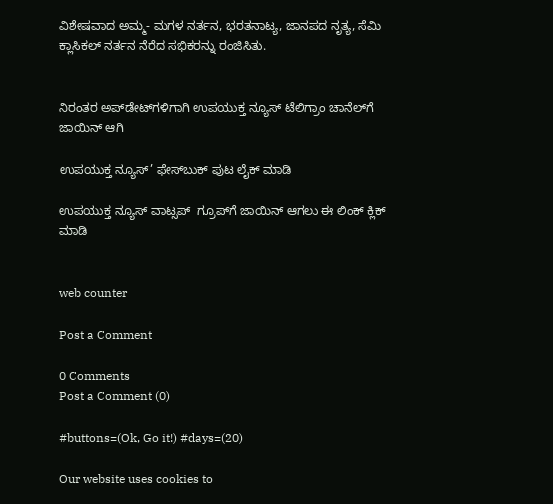ವಿಶೇಷವಾದ ಅಮ್ಮ- ಮಗಳ ನರ್ತನ, ಭರತನಾಟ್ಯ, ಜಾನಪದ ನೃತ್ಯ, ಸೆಮಿ ಕ್ಲಾಸಿಕಲ್ ನರ್ತನ ನೆರೆದ ಸಭಿಕರನ್ನು ರಂಜಿಸಿತು.


ನಿರಂತರ ಅಪ್‌ಡೇಟ್‌ಗಳಿಗಾಗಿ ಉಪಯುಕ್ತ ನ್ಯೂಸ್‌ ಟೆಲಿಗ್ರಾಂ ಚಾನೆಲ್‌ಗೆ ಜಾಯಿನ್‌ ಆಗಿ

ಉಪಯುಕ್ತ ನ್ಯೂಸ್‌’ ಫೇಸ್‌ಬುಕ್ ಪುಟ ಲೈಕ್ ಮಾಡಿ

ಉಪಯುಕ್ತ ನ್ಯೂಸ್‌ ವಾಟ್ಸಪ್‌  ಗ್ರೂಪ್‌ಗೆ ಜಾಯಿನ್ ಆಗಲು ಈ ಲಿಂಕ್ ಕ್ಲಿಕ್ ಮಾಡಿ


web counter

Post a Comment

0 Comments
Post a Comment (0)

#buttons=(Ok, Go it!) #days=(20)

Our website uses cookies to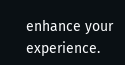enhance your experience.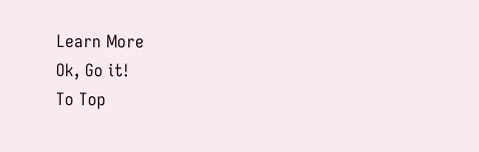Learn More
Ok, Go it!
To Top